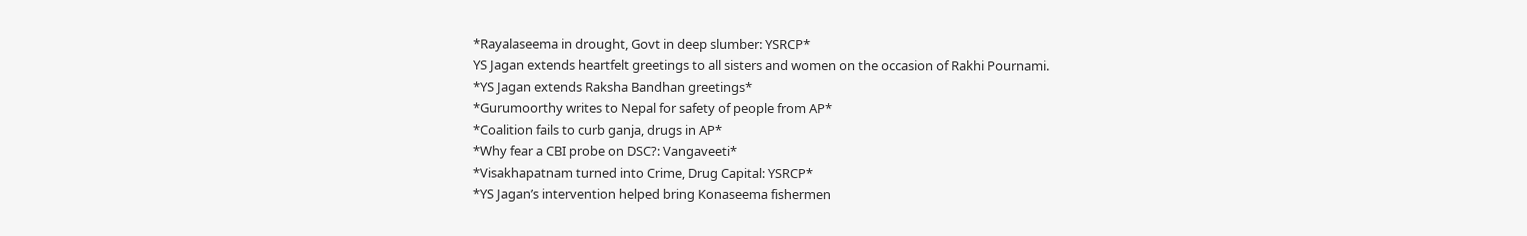*Rayalaseema in drought, Govt in deep slumber: YSRCP*
YS Jagan extends heartfelt greetings to all sisters and women on the occasion of Rakhi Pournami.
*YS Jagan extends Raksha Bandhan greetings*
*Gurumoorthy writes to Nepal for safety of people from AP*
*Coalition fails to curb ganja, drugs in AP*
*Why fear a CBI probe on DSC?: Vangaveeti*
*Visakhapatnam turned into Crime, Drug Capital: YSRCP*
*YS Jagan’s intervention helped bring Konaseema fishermen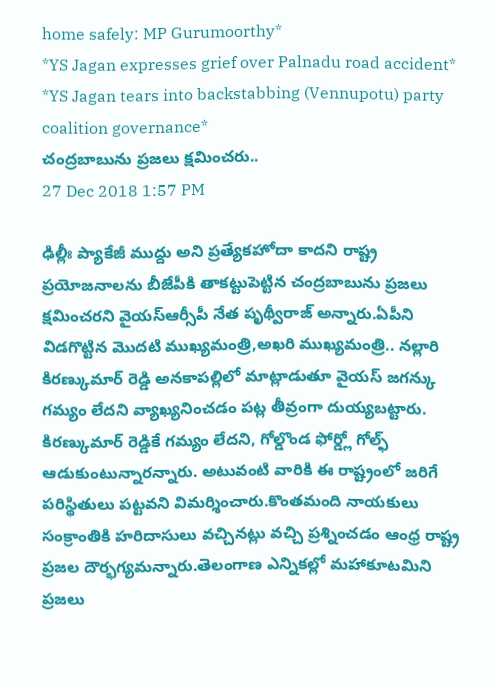home safely: MP Gurumoorthy*
*YS Jagan expresses grief over Palnadu road accident*
*YS Jagan tears into backstabbing (Vennupotu) party coalition governance*
చంద్రబాబును ప్రజలు క్షమించరు..
27 Dec 2018 1:57 PM

ఢిల్లీః ప్యాకేజీ ముద్దు అని ప్రత్యేకహోదా కాదని రాష్ట్ర ప్రయోజనాలను బీజేపీకి తాకట్టుపెట్టిన చంద్రబాబును ప్రజలు క్షమించరని వైయస్ఆర్సీపీ నేత పృథ్వీరాజ్ అన్నారు.ఏపీని విడగొట్టిన మొదటి ముఖ్యమంత్రి,అఖరి ముఖ్యమంత్రి.. నల్లారి కిరణ్కుమార్ రెడ్డి అనకాపల్లిలో మాట్లాడుతూ వైయస్ జగన్కు గమ్యం లేదని వ్యాఖ్యనించడం పట్ల తీవ్రంగా దుయ్యబట్టారు. కిరణ్కుమార్ రెడ్డికే గమ్యం లేదని, గోల్డొండ ఫోర్డ్లో గోల్ఫ్ ఆడుకుంటున్నారన్నారు. అటువంటి వారికి ఈ రాష్ట్రంలో జరిగే పరిస్థితులు పట్టవని విమర్శించారు.కొంతమంది నాయకులు సంక్రాంతికి హరిదాసులు వచ్చినట్లు వచ్చి ప్రశ్నించడం ఆంధ్ర రాష్ట్ర ప్రజల దౌర్భగ్యమన్నారు.తెలంగాణ ఎన్నికల్లో మహాకూటమిని ప్రజలు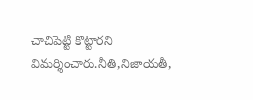చాచిపెట్టి కొట్టారని విమర్శించారు.నీతి,నిజాయతీ,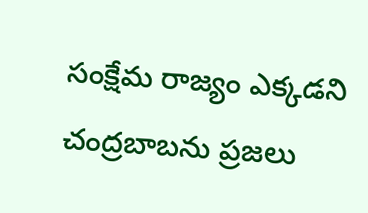సంక్షేమ రాజ్యం ఎక్కడని చంద్రబాబను ప్రజలు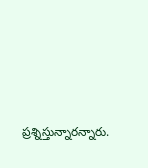ప్రశ్నిస్తున్నారన్నారు.